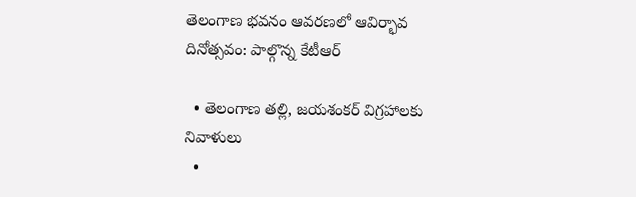తెలంగాణ భవనం ఆవరణలో ఆవిర్భావ దినోత్సవం: పాల్గొన్న కేటీఆర్‌

  • తెలంగాణ తల్లి, జయశంకర్‌ విగ్రహాలకు నివాళులు
  •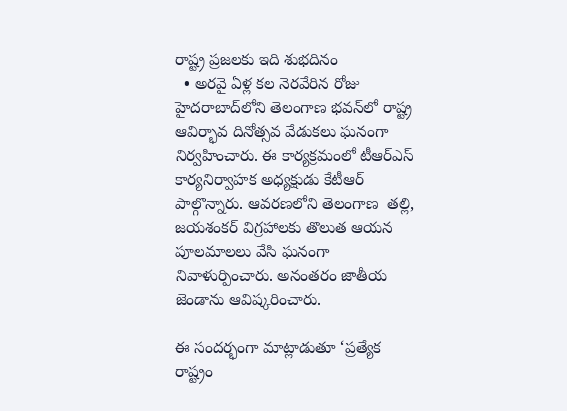రాష్ట్ర ప్రజలకు ఇది శుభదినం
  • అరవై ఏళ్ల కల నెరవేరిన రోజు
హైదరాబాద్‌లోని తెలంగాణ భవన్‌లో రాష్ట్ర ఆవిర్భావ దినోత్సవ వేడుకలు ఘనంగా నిర్వహించారు. ఈ కార్యక్రమంలో టీఆర్‌ఎస్‌ కార్యనిర్వాహక అధ్యక్షుడు కేటీఆర్‌ పాల్గొన్నారు. ఆవరణలోని తెలంగాణ  తల్లి, జయశంకర్‌ విగ్రహాలకు తొలుత ఆయన పూలమాలలు వేసి ఘనంగా నివాళుర్పించారు. అనంతరం జాతీయ జెండాను ఆవిష్కరించారు.

ఈ సందర్భంగా మాట్లాడుతూ ‘ప్రత్యేక రాష్ట్రం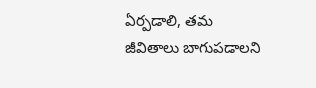ఏర్పడాలి, తమ జీవితాలు బాగుపడాలని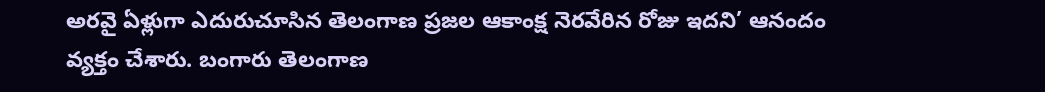అరవై ఏళ్లుగా ఎదురుచూసిన తెలంగాణ ప్రజల ఆకాంక్ష నెరవేరిన రోజు ఇదని’ ఆనందం వ్యక్తం చేశారు. బంగారు తెలంగాణ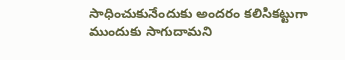సాధించుకునేందుకు అందరం కలిసికట్టుగా ముందుకు సాగుదామని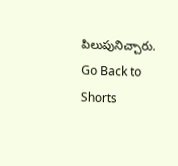పిలుపునిచ్చారు.
Go Back to Shorts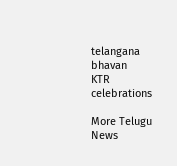telangana bhavan
KTR
celebrations

More Telugu News